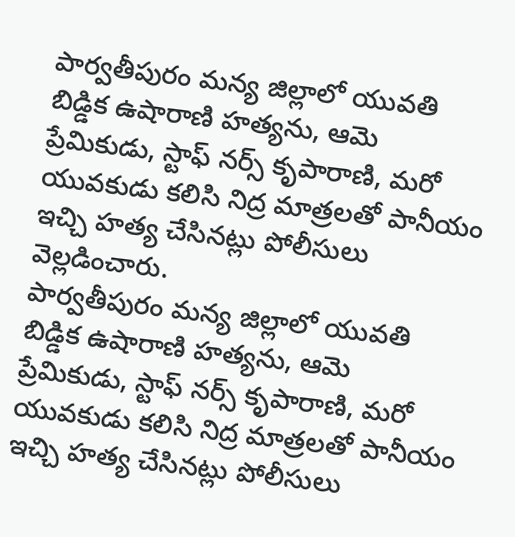పార్వతీపురం మన్య జిల్లాలో యువతి బిడ్డిక ఉషారాణి హత్యను, ఆమె ప్రేమికుడు, స్టాఫ్ నర్స్ కృపారాణి, మరో యువకుడు కలిసి నిద్ర మాత్రలతో పానీయం ఇచ్చి హత్య చేసినట్లు పోలీసులు వెల్లడించారు.
పార్వతీపురం మన్య జిల్లాలో యువతి బిడ్డిక ఉషారాణి హత్యను, ఆమె ప్రేమికుడు, స్టాఫ్ నర్స్ కృపారాణి, మరో యువకుడు కలిసి నిద్ర మాత్రలతో పానీయం ఇచ్చి హత్య చేసినట్లు పోలీసులు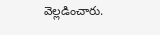వెల్లడించారు.